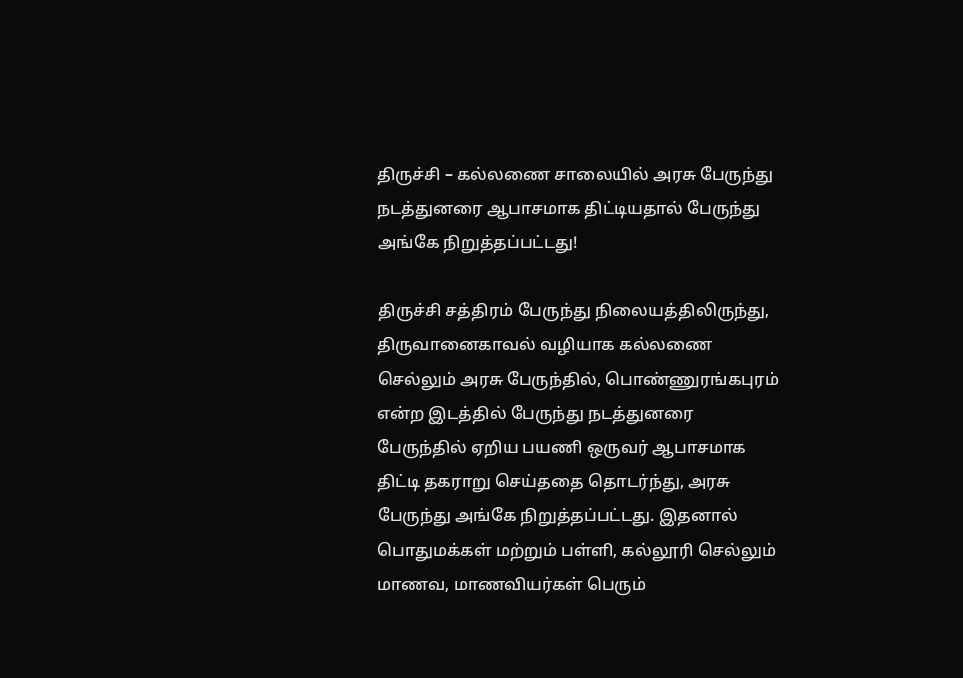திருச்சி – கல்லணை சாலையில் அரசு பேருந்து நடத்துனரை ஆபாசமாக திட்டியதால் பேருந்து அங்கே நிறுத்தப்பட்டது!

திருச்சி சத்திரம் பேருந்து நிலையத்திலிருந்து, திருவானைகாவல் வழியாக கல்லணை செல்லும் அரசு பேருந்தில், பொண்ணுரங்கபுரம் என்ற இடத்தில் பேருந்து நடத்துனரை பேருந்தில் ஏறிய பயணி ஒருவர் ஆபாசமாக திட்டி தகராறு செய்ததை தொடர்ந்து, அரசு பேருந்து அங்கே நிறுத்தப்பட்டது. இதனால் பொதுமக்கள் மற்றும் பள்ளி, கல்லூரி செல்லும் மாணவ, மாணவியர்கள் பெரும்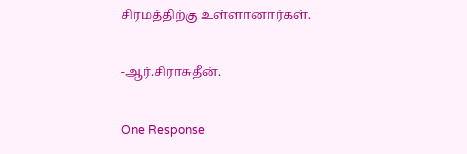சிரமத்திற்கு உள்ளானார்கள்.

-ஆர்.சிராசுதீன்.

One Response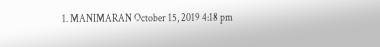1. MANIMARAN October 15, 2019 4:18 pm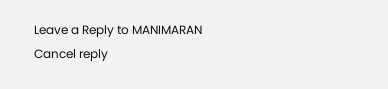Leave a Reply to MANIMARAN Cancel reply